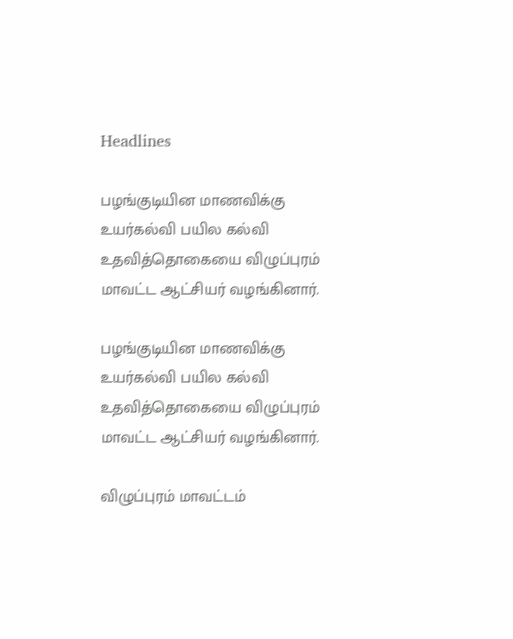Headlines

பழங்குடியின மாணவிக்கு உயர்கல்வி பயில கல்வி உதவித்தொகையை விழுப்புரம் மாவட்ட ஆட்சியர் வழங்கினார்.

பழங்குடியின மாணவிக்கு உயர்கல்வி பயில கல்வி உதவித்தொகையை விழுப்புரம் மாவட்ட ஆட்சியர் வழங்கினார்.

விழுப்புரம் மாவட்டம்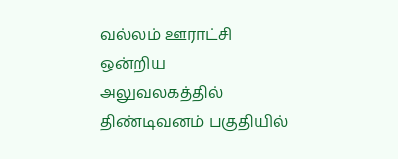வல்லம் ஊராட்சி ஒன்றிய அலுவலகத்தில் திண்டிவனம் பகுதியில்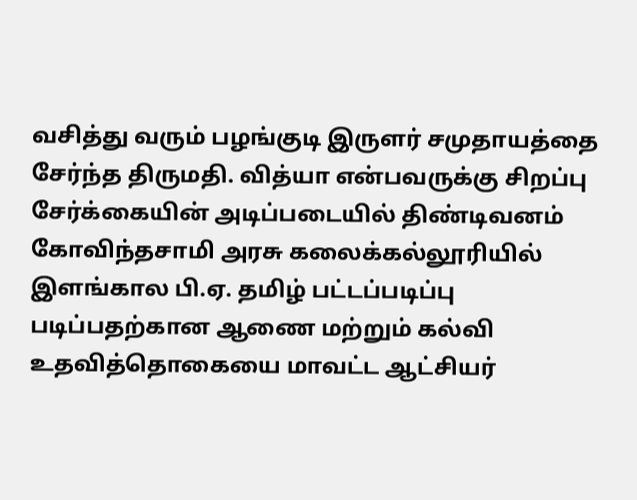வசித்து வரும் பழங்குடி இருளர் சமுதாயத்தை சேர்ந்த திருமதி. வித்யா என்பவருக்கு சிறப்பு சேர்க்கையின் அடிப்படையில் திண்டிவனம் கோவிந்தசாமி அரசு கலைக்கல்லூரியில் இளங்கால பி.ஏ. தமிழ் பட்டப்படிப்பு படிப்பதற்கான ஆணை மற்றும் கல்வி உதவித்தொகையை மாவட்ட ஆட்சியர்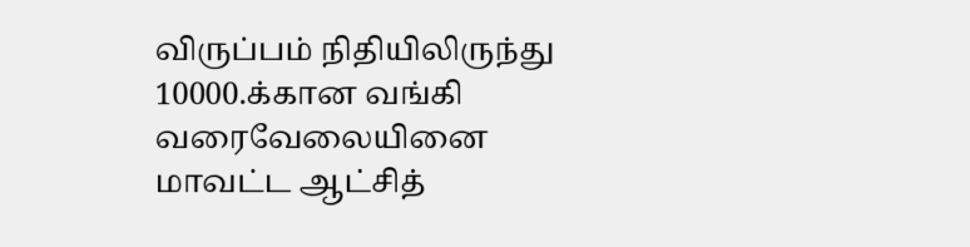விருப்பம் நிதியிலிருந்து 10000.க்கான வங்கி வரைவேலையினை மாவட்ட ஆட்சித்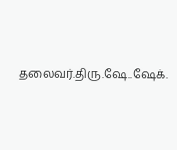தலைவர்.திரு.ஷே..ஷேக்.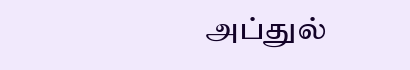அப்துல்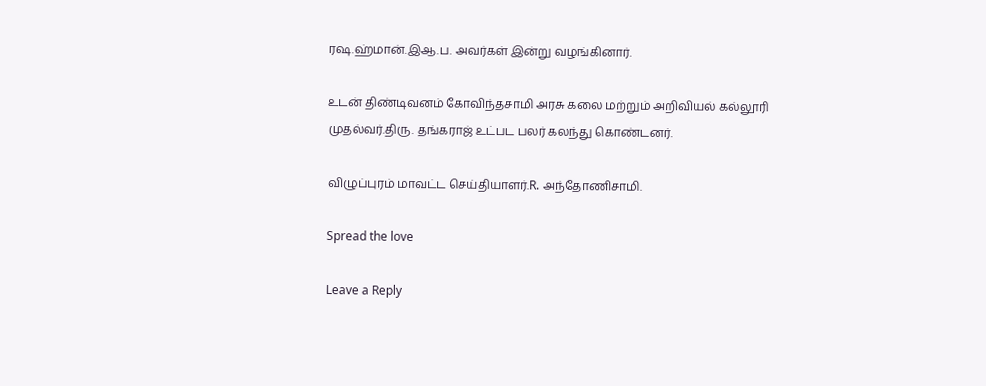ரஷ.ஹ்மான்.இஆ.ப. அவர்கள் இன்று வழங்கினார்.

உடன் திண்டிவனம் கோவிந்தசாமி அரசு கலை மற்றும் அறிவியல் கல்லூரி முதல்வர்.திரு. தங்கராஜ் உட்பட பலர் கலந்து கொண்டனர்.

விழுப்புரம் மாவட்ட செய்தியாளர்.R. அந்தோணிசாமி.

Spread the love

Leave a Reply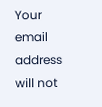Your email address will not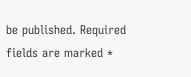be published. Required fields are marked *